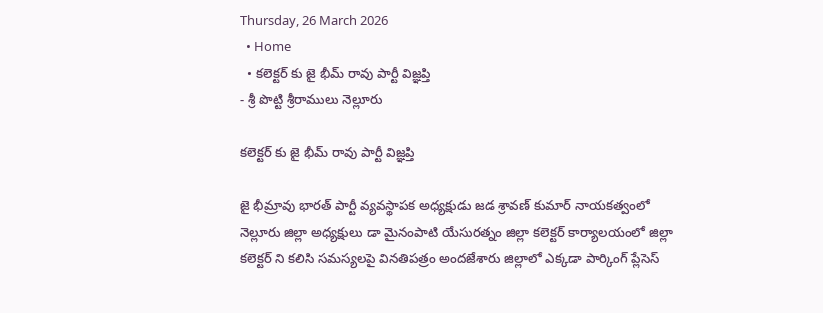Thursday, 26 March 2026
  • Home
  • కలెక్టర్ కు జై భీమ్ రావు పార్టీ విజ్ఞప్తి
- శ్రీ పొట్టి శ్రీరాములు నెల్లూరు

కలెక్టర్ కు జై భీమ్ రావు పార్టీ విజ్ఞప్తి

జై భీమ్రావు భారత్ పార్టీ వ్యవస్థాపక అధ్యక్షుడు జడ శ్రావణ్ కుమార్ నాయకత్వంలో నెల్లూరు జిల్లా అధ్యక్షులు డా మైనంపాటి యేసురత్నం జిల్లా కలెక్టర్ కార్యాలయంలో జిల్లా కలెక్టర్ ని కలిసి సమస్యలపై వినతిపత్రం అందజేశారు జిల్లాలో ఎక్కడా పార్కింగ్ ప్లేసెస్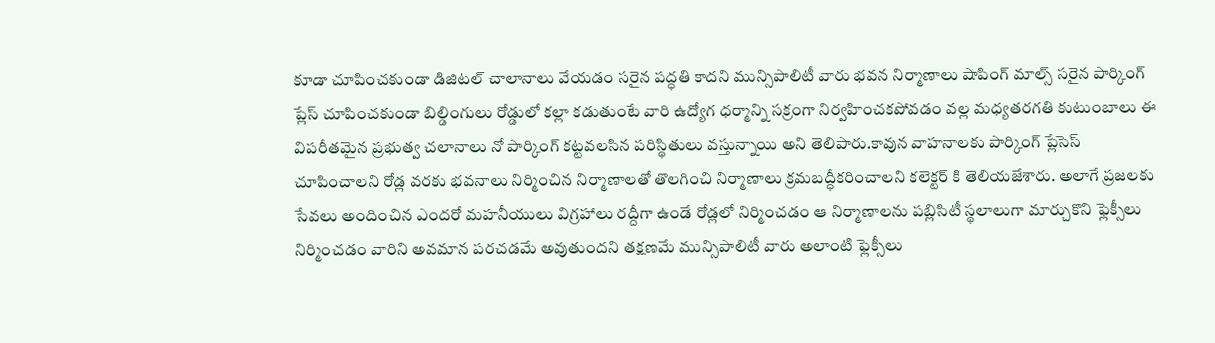కూడా చూపించకుండా డిజిటల్ చాలానాలు వేయడం సరైన పద్ధతి కాదని మున్సిపాలిటీ వారు భవన నిర్మాణాలు షాపింగ్ మాల్స్ సరైన పార్కింగ్ ప్లేస్ చూపించకుండా బిల్డింగులు రోడ్డులో కల్లా కడుతుంటే వారి ఉద్యోగ ధర్మాన్ని సక్రంగా నిర్వహించకపోవడం వల్ల మధ్యతరగతి కుటుంబాలు ఈ విపరీతమైన ప్రభుత్వ చలానాలు నో పార్కింగ్ కట్టవలసిన పరిస్థితులు వస్తున్నాయి అని తెలిపారు.కావున వాహనాలకు పార్కింగ్ ప్లేసెస్ చూపించాలని రోడ్ల వరకు భవనాలు నిర్మించిన నిర్మాణాలతో తొలగించి నిర్మాణాలు క్రమబద్ధీకరించాలని కలెక్టర్ కి తెలియజేశారు. అలాగే ప్రజలకు సేవలు అందించిన ఎందరో మహనీయులు విగ్రహాలు రద్దీగా ఉండే రోడ్లలో నిర్మించడం ఆ నిర్మాణాలను పబ్లిసిటీ స్థలాలుగా మార్చుకొని ఫ్లెక్సీలు నిర్మించడం వారిని అవమాన పరచడమే అవుతుందని తక్షణమే మున్సిపాలిటీ వారు అలాంటి ఫ్లెక్సీలు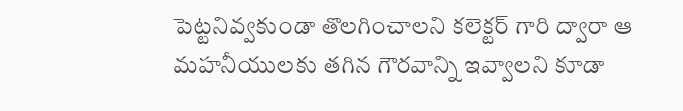పెట్టనివ్వకుండా తొలగించాలని కలెక్టర్ గారి ద్వారా ఆ మహనీయులకు తగిన గౌరవాన్ని ఇవ్వాలని కూడా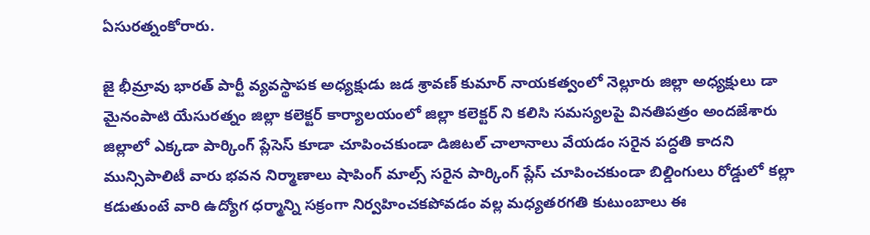ఏసురత్నంకోరారు.

జై భీమ్రావు భారత్ పార్టీ వ్యవస్థాపక అధ్యక్షుడు జడ శ్రావణ్ కుమార్ నాయకత్వంలో నెల్లూరు జిల్లా అధ్యక్షులు డా మైనంపాటి యేసురత్నం జిల్లా కలెక్టర్ కార్యాలయంలో జిల్లా కలెక్టర్ ని కలిసి సమస్యలపై వినతిపత్రం అందజేశారు జిల్లాలో ఎక్కడా పార్కింగ్ ప్లేసెస్ కూడా చూపించకుండా డిజిటల్ చాలానాలు వేయడం సరైన పద్ధతి కాదని మున్సిపాలిటీ వారు భవన నిర్మాణాలు షాపింగ్ మాల్స్ సరైన పార్కింగ్ ప్లేస్ చూపించకుండా బిల్డింగులు రోడ్డులో కల్లా కడుతుంటే వారి ఉద్యోగ ధర్మాన్ని సక్రంగా నిర్వహించకపోవడం వల్ల మధ్యతరగతి కుటుంబాలు ఈ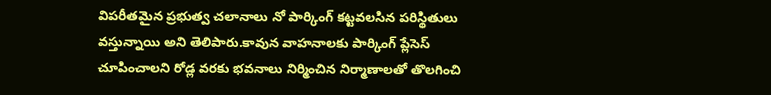విపరీతమైన ప్రభుత్వ చలానాలు నో పార్కింగ్ కట్టవలసిన పరిస్థితులు వస్తున్నాయి అని తెలిపారు.కావున వాహనాలకు పార్కింగ్ ప్లేసెస్ చూపించాలని రోడ్ల వరకు భవనాలు నిర్మించిన నిర్మాణాలతో తొలగించి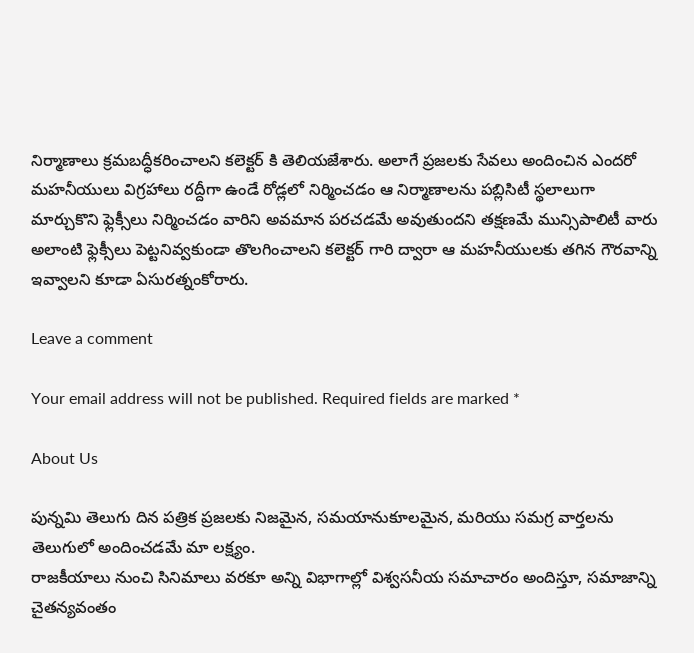నిర్మాణాలు క్రమబద్ధీకరించాలని కలెక్టర్ కి తెలియజేశారు. అలాగే ప్రజలకు సేవలు అందించిన ఎందరో మహనీయులు విగ్రహాలు రద్దీగా ఉండే రోడ్లలో నిర్మించడం ఆ నిర్మాణాలను పబ్లిసిటీ స్థలాలుగా మార్చుకొని ఫ్లెక్సీలు నిర్మించడం వారిని అవమాన పరచడమే అవుతుందని తక్షణమే మున్సిపాలిటీ వారు అలాంటి ఫ్లెక్సీలు పెట్టనివ్వకుండా తొలగించాలని కలెక్టర్ గారి ద్వారా ఆ మహనీయులకు తగిన గౌరవాన్ని ఇవ్వాలని కూడా ఏసురత్నంకోరారు.

Leave a comment

Your email address will not be published. Required fields are marked *

About Us

పున్నమి తెలుగు దిన పత్రిక ప్రజలకు నిజమైన, సమయానుకూలమైన, మరియు సమగ్ర వార్తలను తెలుగులో అందించడమే మా లక్ష్యం.
రాజకీయాలు నుంచి సినిమాలు వరకూ అన్ని విభాగాల్లో విశ్వసనీయ సమాచారం అందిస్తూ, సమాజాన్ని చైతన్యవంతం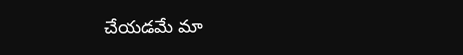చేయడమే మా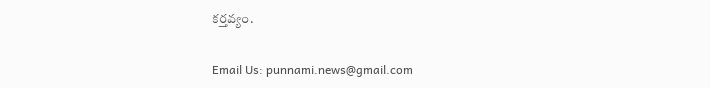కర్తవ్యం.

Email Us: punnami.news@gmail.com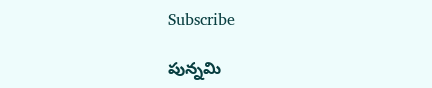Subscribe

పున్నమి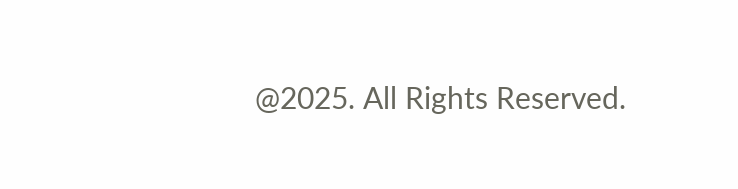@2025. All Rights Reserved.